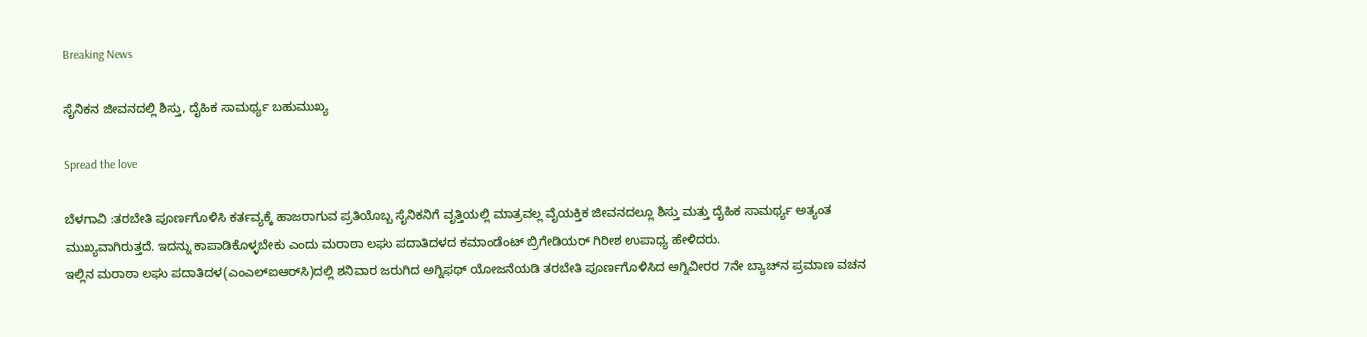Breaking News

ಸೈನಿಕನ ಜೀವನದಲ್ಲಿ ಶಿಸ್ತು, ದೈಹಿಕ ಸಾಮರ್ಥ್ಯ ಬಹುಮುಖ್ಯ

Spread the love

ಬೆಳಗಾವಿ :ತರಬೇತಿ ಪೂರ್ಣಗೊಳಿಸಿ ಕರ್ತವ್ಯಕ್ಕೆ ಹಾಜರಾಗುವ ಪ್ರತಿಯೊಬ್ಬ ಸೈನಿಕನಿಗೆ ವೃತ್ತಿಯಲ್ಲಿ ಮಾತ್ರವಲ್ಲ ವೈಯಕ್ತಿಕ ಜೀವನದಲ್ಲೂ ಶಿಸ್ತು ಮತ್ತು ದೈಹಿಕ ಸಾಮರ್ಥ್ಯ ಅತ್ಯಂತ ಮುಖ್ಯವಾಗಿರುತ್ತದೆ. ಇದನ್ನು ಕಾಪಾಡಿಕೊಳ್ಳಬೇಕು ಎಂದು ಮರಾಠಾ ಲಘು ಪದಾತಿದಳದ ಕಮಾಂಡೆಂಟ್ ಬ್ರಿಗೇಡಿಯರ್ ಗಿರೀಶ ಉಪಾಧ್ಯ ಹೇಳಿದರು.
ಇಲ್ಲಿನ ಮರಾಠಾ ಲಘು ಪದಾತಿದಳ(ಎಂಎಲ್‌ಐಆರ್‌ಸಿ)ದಲ್ಲಿ ಶನಿವಾರ ಜರುಗಿದ ಅಗ್ನಿಫಥ್ ಯೋಜನೆಯಡಿ ತರಬೇತಿ ಪೂರ್ಣಗೊಳಿಸಿದ ಅಗ್ನಿವೀರರ 7ನೇ ಬ್ಯಾಚ್‌ನ ಪ್ರಮಾಣ ವಚನ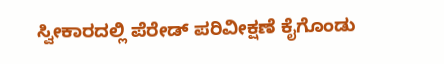ಸ್ವೀಕಾರದಲ್ಲಿ ಪೆರೇಡ್ ಪರಿವೀಕ್ಷಣೆ ಕೈಗೊಂಡು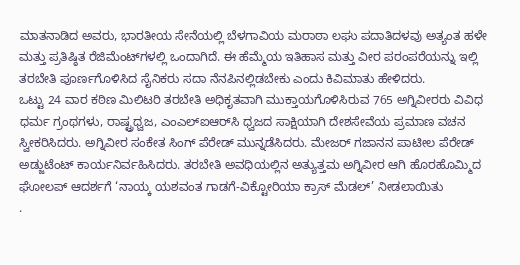ಮಾತನಾಡಿದ ಅವರು, ಭಾರತೀಯ ಸೇನೆಯಲ್ಲಿ ಬೆಳಗಾವಿಯ ಮರಾಠಾ ಲಘು ಪದಾತಿದಳವು ಅತ್ಯಂತ ಹಳೇ ಮತ್ತು ಪ್ರತಿಷ್ಠಿತ ರೆಜಿಮೆಂಟ್‌ಗಳಲ್ಲಿ ಒಂದಾಗಿದೆ. ಈ ಹೆಮ್ಮೆಯ ಇತಿಹಾಸ ಮತ್ತು ವೀರ ಪರಂಪರೆಯನ್ನು ಇಲ್ಲಿ ತರಬೇತಿ ಪೂರ್ಣಗೊಳಿಸಿದ ಸೈನಿಕರು ಸದಾ ನೆನಪಿನಲ್ಲಿಡಬೇಕು ಎಂದು ಕಿವಿಮಾತು ಹೇಳಿದರು.
ಒಟ್ಟು 24 ವಾರ ಕಠಿಣ ಮಿಲಿಟರಿ ತರಬೇತಿ ಅಧಿಕೃತವಾಗಿ ಮುಕ್ತಾಯಗೊಳಿಸಿರುವ 765 ಅಗ್ನಿವೀರರು ವಿವಿಧ ಧರ್ಮ ಗ್ರಂಥಗಳು, ರಾಷ್ಟ್ರಧ್ವಜ, ಎಂಎಲ್‌ಐಆರ್‌ಸಿ ಧ್ವಜದ ಸಾಕ್ಷಿಯಾಗಿ ದೇಶಸೇವೆಯ ಪ್ರಮಾಣ ವಚನ ಸ್ವೀಕರಿಸಿದರು. ಅಗ್ನಿವೀರ ಸಂಕೇತ ಸಿಂಗ್ ಪೆರೇಡ್ ಮುನ್ನಡೆಸಿದರು. ಮೇಜರ್ ಗಜಾನನ ಪಾಟೀಲ ಪೆರೇಡ್ ಅಡ್ಜುಟೆಂಟ್ ಕಾರ್ಯನಿರ್ವಹಿಸಿದರು. ತರಬೇತಿ ಅವಧಿಯಲ್ಲಿನ ಅತ್ಯುತ್ತಮ ಅಗ್ನಿವೀರ ಆಗಿ ಹೊರಹೊಮ್ಮಿದ ಘೋಲಪ್ ಆದರ್ಶಗೆ ‘ನಾಯ್ಕ ಯಶವಂತ ಗಾಡಗೆ-ವಿಕ್ಟೋರಿಯಾ ಕ್ರಾಸ್ ಮೆಡಲ್’ ನೀಡಲಾಯಿತು
.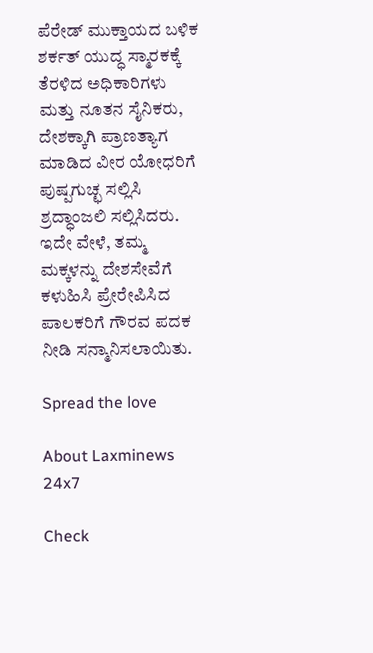ಪೆರೇಡ್ ಮುಕ್ತಾಯದ ಬಳಿಕ ಶರ್ಕತ್ ಯುದ್ಧ ಸ್ಮಾರಕಕ್ಕೆ ತೆರಳಿದ ಅಧಿಕಾರಿಗಳು ಮತ್ತು ನೂತನ ಸೈನಿಕರು, ದೇಶಕ್ಕಾಗಿ ಪ್ರಾಣತ್ಯಾಗ ಮಾಡಿದ ವೀರ ಯೋಧರಿಗೆ ಪುಷ್ಪಗುಚ್ಛ ಸಲ್ಲಿಸಿ ಶ್ರದ್ಧಾಂಜಲಿ ಸಲ್ಲಿಸಿದರು. ಇದೇ ವೇಳೆ, ತಮ್ಮ ಮಕ್ಕಳನ್ನು ದೇಶಸೇವೆಗೆ ಕಳುಹಿಸಿ ಪ್ರೇರೇಪಿಸಿದ ಪಾಲಕರಿಗೆ ಗೌರವ ಪದಕ ನೀಡಿ ಸನ್ಮಾನಿಸಲಾಯಿತು.

Spread the love

About Laxminews 24x7

Check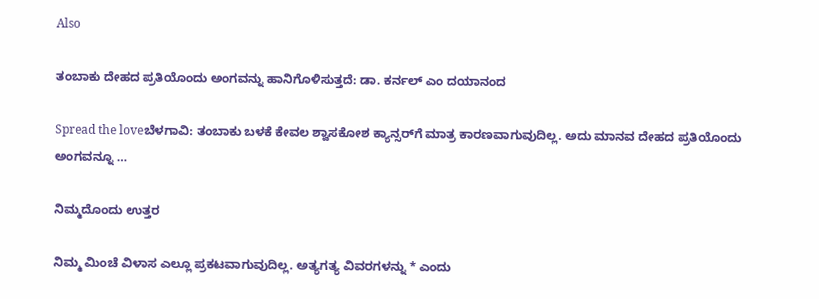Also

ತಂಬಾಕು‌ ದೇಹದ ಪ್ರತಿಯೊಂದು ಅಂಗವನ್ನು ಹಾನಿಗೊಳಿಸುತ್ತದೆ: ಡಾ. ಕರ್ನಲ್‌ ಎಂ ದಯಾನಂದ

Spread the loveಬೆಳಗಾವಿ: ತಂಬಾಕು ಬಳಕೆ ಕೇವಲ ಶ್ವಾಸಕೋಶ ಕ್ಯಾನ್ಸರ್‌ಗೆ ಮಾತ್ರ ಕಾರಣವಾಗುವುದಿಲ್ಲ. ಅದು ಮಾನವ ದೇಹದ ಪ್ರತಿಯೊಂದು ಅಂಗವನ್ನೂ …

ನಿಮ್ಮದೊಂದು ಉತ್ತರ

ನಿಮ್ಮ ಮಿಂಚೆ ವಿಳಾಸ ಎಲ್ಲೂ ಪ್ರಕಟವಾಗುವುದಿಲ್ಲ. ಅತ್ಯಗತ್ಯ ವಿವರಗಳನ್ನು * ಎಂದು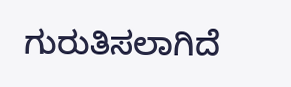ಗುರುತಿಸಲಾಗಿದೆ